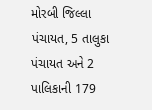મોરબી જિલ્લા પંચાયત, 5 તાલુકા પંચાયત અને 2 પાલિકાની 179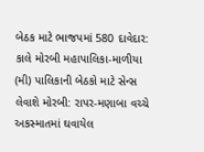બેઠક માટે ભાજપમાં 580 દાવેદાર: કાલે મોરબી મહાપાલિકા-માળીયા (મી) પાલિકાની બેઠકો માટે સેન્સ લેવાશે મોરબી: રાપર-મણાબા વચ્ચે અકસ્માતમાં ઘવાયેલ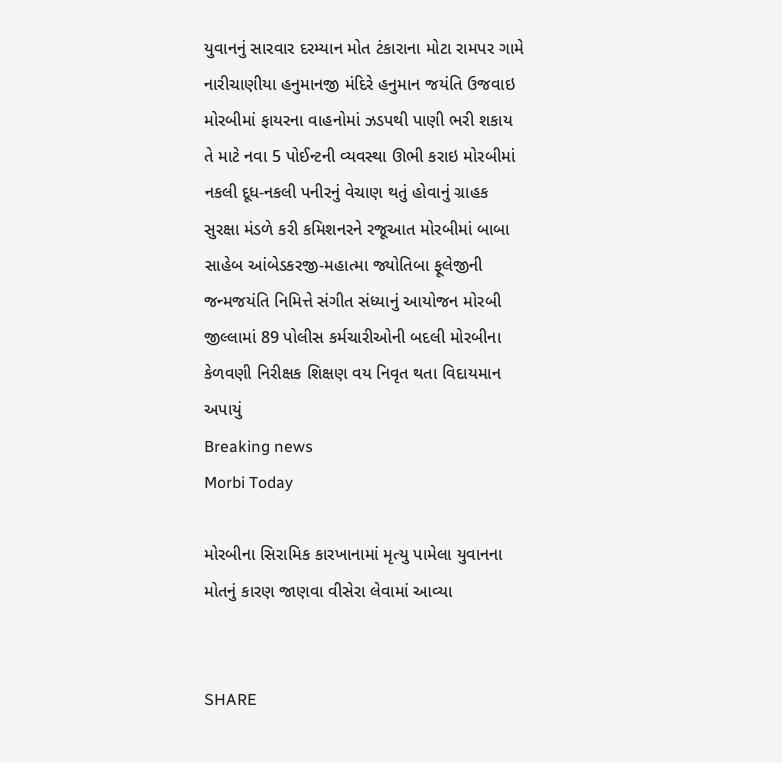યુવાનનું સારવાર દરમ્યાન મોત ટંકારાના મોટા રામપર ગામે નારીચાણીયા હનુમાનજી મંદિરે હનુમાન જયંતિ ઉજવાઇ મોરબીમાં ફાયરના વાહનોમાં ઝડપથી પાણી ભરી શકાય તે માટે નવા 5 પોઈન્ટની વ્યવસ્થા ઊભી કરાઇ મોરબીમાં નકલી દૂધ-નકલી પનીરનું વેચાણ થતું હોવાનું ગ્રાહક સુરક્ષા મંડળે કરી કમિશનરને રજૂઆત મોરબીમાં બાબા સાહેબ આંબેડકરજી-મહાત્મા જ્યોતિબા ફૂલેજીની જન્મજયંતિ નિમિત્તે સંગીત સંધ્યાનું આયોજન મોરબી જીલ્લામાં 89 પોલીસ કર્મચારીઓની બદલી મોરબીના કેળવણી નિરીક્ષક શિક્ષણ વય નિવૃત થતા વિદાયમાન અપાયું
Breaking news
Morbi Today

મોરબીના સિરામિક કારખાનામાં મૃત્યુ પામેલા યુવાનના મોતનું કારણ જાણવા વીસેરા લેવામાં આવ્યા


SHARE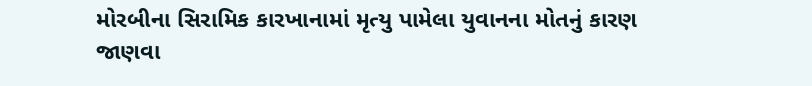મોરબીના સિરામિક કારખાનામાં મૃત્યુ પામેલા યુવાનના મોતનું કારણ જાણવા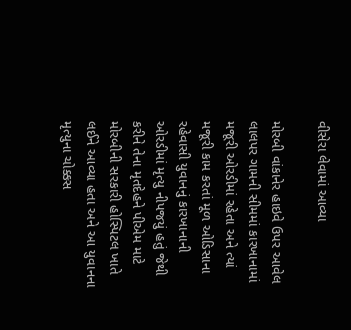વીસેરા લેવામાં આવ્યા

મોરબી વાંકાનેર હાઇવે ઉપર આવેલ લાલપર ગામની સીમમાં કારખાનામાં મજૂરી ઓરડીમાં રહેતા અને ત્યાં મજૂરી કામ કરતાં મૂળ ઓડિસાના રહેવાસી યુવાનનું કારખાનાની ઓરડીમાં મૃત્યુ નીપજયું હતું જેથી કરીને તેના મૃતદેહને પીએમ માટે મોરબીની સરકારી હોસ્પિટલ ખાતે લઈને આવ્યા હતા અને આ યુવાનના મૃત્યુના ચોક્કસ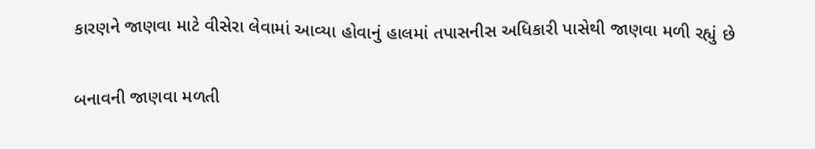કારણને જાણવા માટે વીસેરા લેવામાં આવ્યા હોવાનું હાલમાં તપાસનીસ અધિકારી પાસેથી જાણવા મળી રહ્યું છે

બનાવની જાણવા મળતી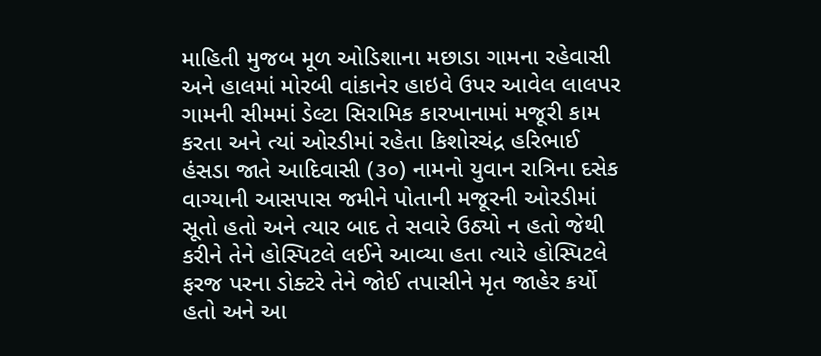માહિતી મુજબ મૂળ ઓડિશાના મછાડા ગામના રહેવાસી અને હાલમાં મોરબી વાંકાનેર હાઇવે ઉપર આવેલ લાલપર ગામની સીમમાં ડેલ્ટા સિરામિક કારખાનામાં મજૂરી કામ કરતા અને ત્યાં ઓરડીમાં રહેતા કિશોરચંદ્ર હરિભાઈ હંસડા જાતે આદિવાસી (૩૦) નામનો યુવાન રાત્રિના દસેક વાગ્યાની આસપાસ જમીને પોતાની મજૂરની ઓરડીમાં સૂતો હતો અને ત્યાર બાદ તે સવારે ઉઠ્યો ન હતો જેથી કરીને તેને હોસ્પિટલે લઈને આવ્યા હતા ત્યારે હોસ્પિટલે ફરજ પરના ડોક્ટરે તેને જોઈ તપાસીને મૃત જાહેર કર્યો હતો અને આ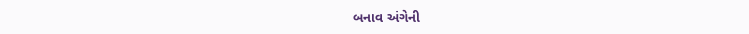બનાવ અંગેની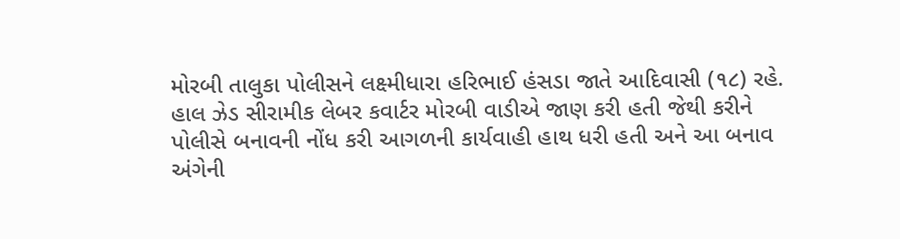મોરબી તાલુકા પોલીસને લક્ષ્મીધારા હરિભાઈ હંસડા જાતે આદિવાસી (૧૮) રહે. હાલ ઝેડ સીરામીક લેબર કવાર્ટર મોરબી વાડીએ જાણ કરી હતી જેથી કરીને પોલીસે બનાવની નોંધ કરી આગળની કાર્યવાહી હાથ ધરી હતી અને આ બનાવ અંગેની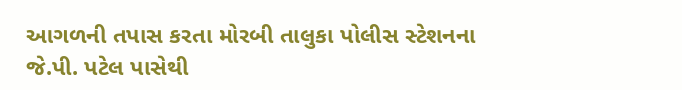આગળની તપાસ કરતા મોરબી તાલુકા પોલીસ સ્ટેશનના જે.પી. પટેલ પાસેથી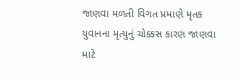જાણવા મળતી વિગત પ્રમાણે મૃતક યુવાનના મૃત્યુનું ચોક્કસ કારણ જાણવા માટે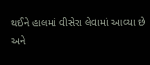થઈને હાલમાં વીસેરા લેવામાં આવ્યા છે અને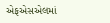એફએસએલમાં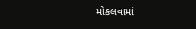મોકલવામાં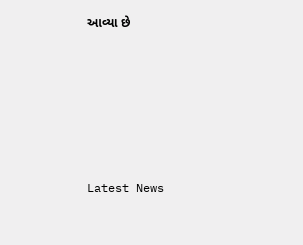આવ્યા છે






Latest News